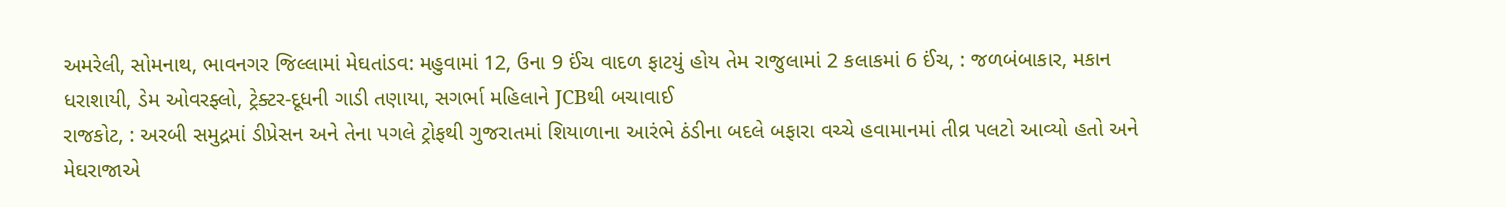અમરેલી, સોમનાથ, ભાવનગર જિલ્લામાં મેઘતાંડવ: મહુવામાં 12, ઉના 9 ઈંચ વાદળ ફાટયું હોય તેમ રાજુલામાં 2 કલાકમાં 6 ઈંચ, : જળબંબાકાર, મકાન ધરાશાયી, ડેમ ઓવરફ્લો, ટ્રેક્ટર-દૂધની ગાડી તણાયા, સગર્ભા મહિલાને JCBથી બચાવાઈ
રાજકોટ, : અરબી સમુદ્રમાં ડીપ્રેસન અને તેના પગલે ટ્રોફથી ગુજરાતમાં શિયાળાના આરંભે ઠંડીના બદલે બફારા વચ્ચે હવામાનમાં તીવ્ર પલટો આવ્યો હતો અને મેઘરાજાએ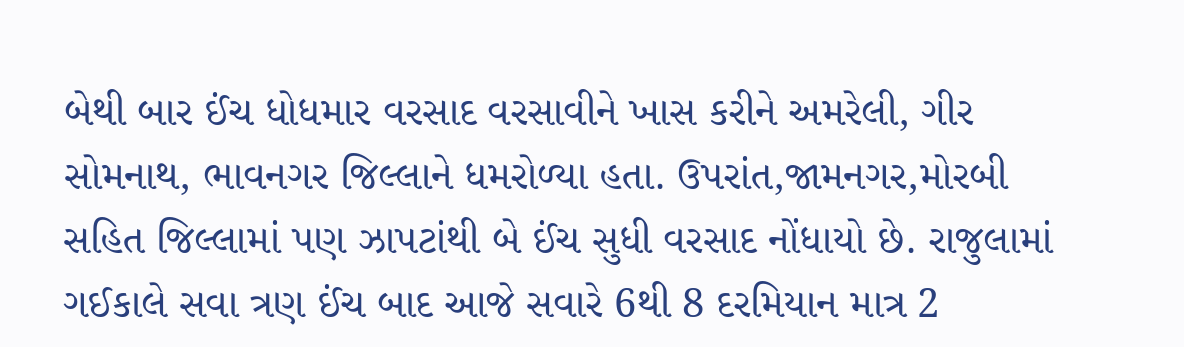બેથી બાર ઈંચ ધોધમાર વરસાદ વરસાવીને ખાસ કરીને અમરેલી, ગીર સોમનાથ, ભાવનગર જિલ્લાને ધમરોળ્યા હતા. ઉપરાંત,જામનગર,મોરબી સહિત જિલ્લામાં પણ ઝાપટાંથી બે ઈંચ સુધી વરસાદ નોંધાયો છે. રાજુલામાં ગઈકાલે સવા ત્રણ ઈંચ બાદ આજે સવારે 6થી 8 દરમિયાન માત્ર 2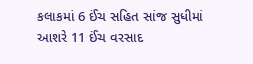કલાકમાં 6 ઈંચ સહિત સાંજ સુધીમાં આશરે 11 ઈંચ વરસાદ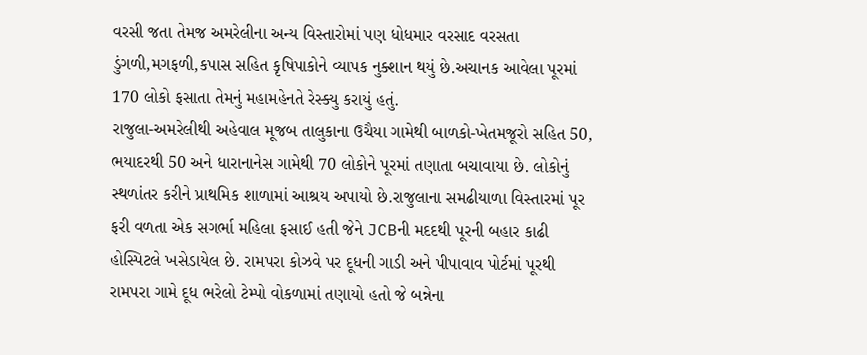વરસી જતા તેમજ અમરેલીના અન્ય વિસ્તારોમાં પણ ધોધમાર વરસાદ વરસતા ડુંગળી,મગફળી,કપાસ સહિત કૃષિપાકોને વ્યાપક નુક્શાન થયું છે.અચાનક આવેલા પૂરમાં 170 લોકો ફસાતા તેમનું મહામહેનતે રેસ્ક્યુ કરાયું હતું.
રાજુલા-અમરેલીથી અહેવાલ મૂજબ તાલુકાના ઉચૈયા ગામેથી બાળકો-ખેતમજૂરો સહિત 50, ભયાદરથી 50 અને ધારાનાનેસ ગામેથી 70 લોકોને પૂરમાં તણાતા બચાવાયા છે. લોકોનું સ્થળાંતર કરીને પ્રાથમિક શાળામાં આશ્રય અપાયો છે.રાજુલાના સમઢીયાળા વિસ્તારમાં પૂર ફરી વળતા એક સગર્ભા મહિલા ફસાઈ હતી જેને JCBની મદદથી પૂરની બહાર કાઢી હોસ્પિટલે ખસેડાયેલ છે. રામપરા કોઝવે પર દૂધની ગાડી અને પીપાવાવ પોર્ટમાં પૂરથી રામપરા ગામે દૂધ ભરેલો ટેમ્પો વોકળામાં તણાયો હતો જે બન્નેના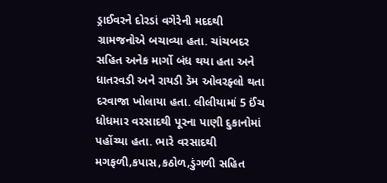ડ્રાઈવરને દોરડાં વગેરેની મદદથી ગ્રામજનોએ બચાવ્યા હતા. ચાંચબદર સહિત અનેક માર્ગો બંધ થયા હતા અને ધાતરવડી અને રાયડી ડેમ ઓવરફ્લો થતા દરવાજા ખોલાયા હતા. લીલીયામાં 5 ઈંચ ધોધમાર વરસાદથી પૂરના પાણી દુકાનોમાં પહોંચ્યા હતા. ભારે વરસાદથી મગફળી,કપાસ,કઠોળ,ડુંગળી સહિત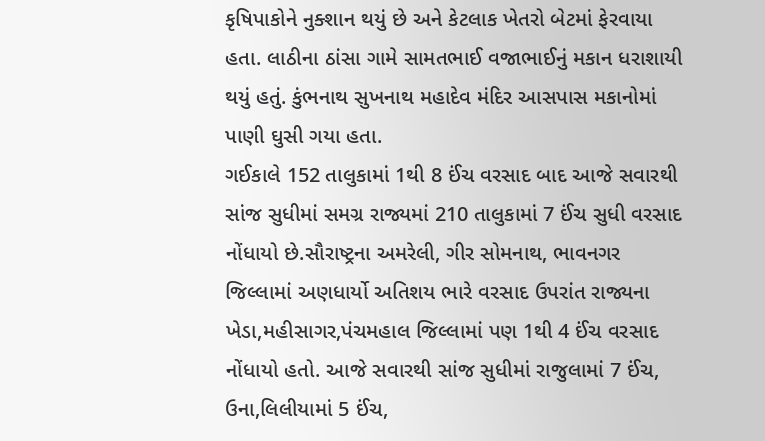કૃષિપાકોને નુક્શાન થયું છે અને કેટલાક ખેતરો બેટમાં ફેરવાયા હતા. લાઠીના ઠાંસા ગામે સામતભાઈ વજાભાઈનું મકાન ધરાશાયી થયું હતું. કુંભનાથ સુખનાથ મહાદેવ મંદિર આસપાસ મકાનોમાં પાણી ઘુસી ગયા હતા.
ગઈકાલે 152 તાલુકામાં 1થી 8 ઈંચ વરસાદ બાદ આજે સવારથી સાંજ સુધીમાં સમગ્ર રાજ્યમાં 210 તાલુકામાં 7 ઈંચ સુધી વરસાદ નોંધાયો છે.સૌરાષ્ટ્રના અમરેલી, ગીર સોમનાથ, ભાવનગર જિલ્લામાં અણધાર્યો અતિશય ભારે વરસાદ ઉપરાંત રાજ્યના ખેડા,મહીસાગર,પંચમહાલ જિલ્લામાં પણ 1થી 4 ઈંચ વરસાદ નોંધાયો હતો. આજે સવારથી સાંજ સુધીમાં રાજુલામાં 7 ઈંચ, ઉના,લિલીયામાં 5 ઈંચ,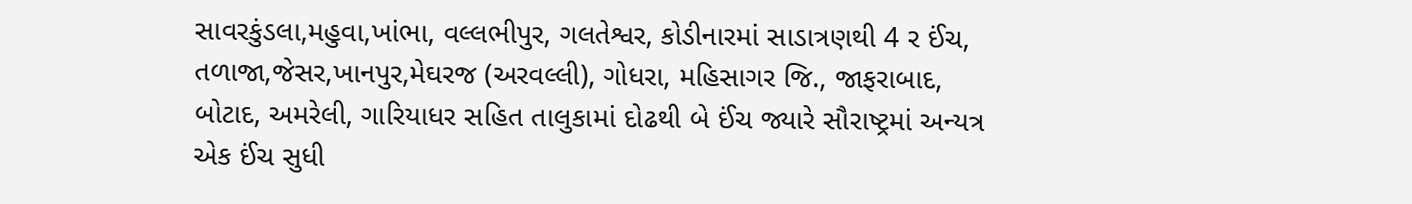સાવરકુંડલા,મહુવા,ખાંભા, વલ્લભીપુર, ગલતેશ્વર, કોડીનારમાં સાડાત્રણથી 4 ર ઈંચ, તળાજા,જેસર,ખાનપુર,મેઘરજ (અરવલ્લી), ગોધરા, મહિસાગર જિ., જાફરાબાદ, બોટાદ, અમરેલી, ગારિયાધર સહિત તાલુકામાં દોઢથી બે ઈંચ જ્યારે સૌરાષ્ટ્રમાં અન્યત્ર એક ઈંચ સુધી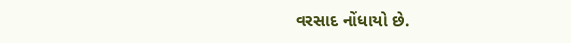વરસાદ નોંધાયો છે.